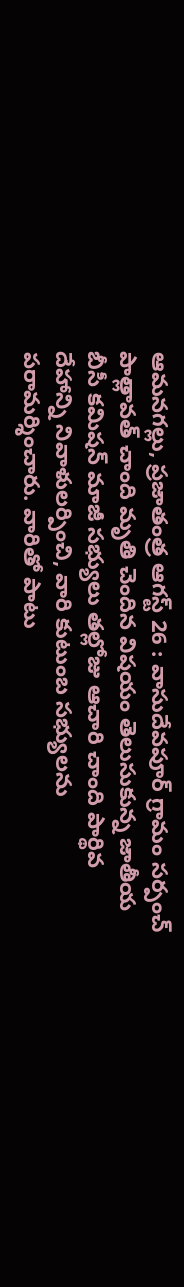ఆమనగల్లు, ప్రజాతంత్ర ఆగస్ట్ 26 : వాసుదేవపూర్ గ్రామం సర్పంచ్ పాత్లావత్ చాంది మృతి చెందిన విషయం తెలుసుకున్న జాతీయ బీసీ కమిషన్ మాజీ సభ్యులు తల్లోజు ఆచారి చాంది పార్థివ దేహాన్ని నివాళులర్పించి, వారి కుటుంబ సభ్యులను పరామర్శించారు. వారితో పాటు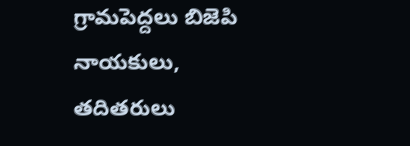గ్రామపెద్దలు బిజెపి నాయకులు, తదితరులు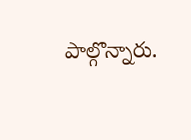పాల్గొన్నారు.